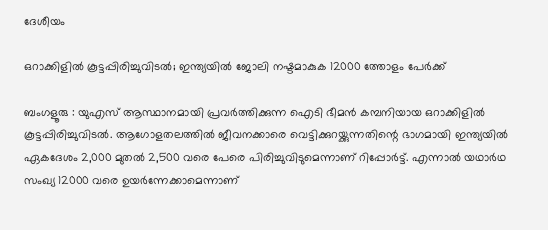ദേശീയം

ഒറാക്കിളില്‍ കൂട്ടപ്പിരിച്ചുവിടല്‍; ഇന്ത്യയില്‍ ജോലി നഷ്ടമാകുക 12000 ത്തോളം പേർക്ക്

ബംഗളൂരു : യുഎസ് ആസ്ഥാനമായി പ്രവർത്തിക്കുന്ന ഐടി ഭീമന്‍ കമ്പനിയായ ഒറാക്കിളില്‍ കൂട്ടപ്പിരിച്ചുവിടല്‍. ആഗോളതലത്തില്‍ ജീവനക്കാരെ വെട്ടിക്കുറയ്ക്കുന്നതിന്റെ ഭാഗമായി ഇന്ത്യയില്‍ ഏകദേശം 2,000 മുതല്‍ 2,500 വരെ പേരെ പിരിച്ചുവിടുമെന്നാണ് റിപ്പോര്‍ട്ട്. എന്നാല്‍ യഥാര്‍ഥ സംഖ്യ 12000 വരെ ഉയര്‍ന്നേക്കാമെന്നാണ്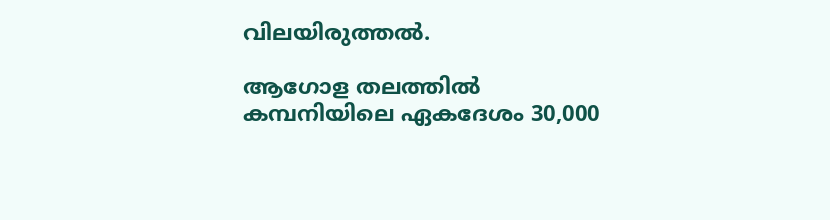വിലയിരുത്തല്‍.

ആഗോള തലത്തില്‍ കമ്പനിയിലെ ഏകദേശം 30,000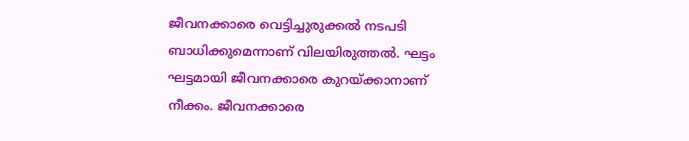ജീവനക്കാരെ വെട്ടിച്ചുരുക്കല്‍ നടപടി ബാധിക്കുമെന്നാണ് വിലയിരുത്തല്‍. ഘട്ടം ഘട്ടമായി ജീവനക്കാരെ കുറയ്ക്കാനാണ് നീക്കം. ജീവനക്കാരെ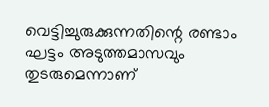വെട്ടിച്ചുരുക്കുന്നതിന്റെ രണ്ടാം ഘട്ടം അടുത്തമാസവും തുടരുമെന്നാണ്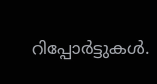റിപ്പോര്‍ട്ടുകള്‍.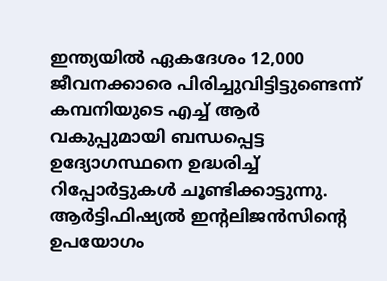ഇന്ത്യയില്‍ ഏകദേശം 12,000 ജീവനക്കാരെ പിരിച്ചുവിട്ടിട്ടുണ്ടെന്ന് കമ്പനിയുടെ എച്ച് ആര്‍ വകുപ്പുമായി ബന്ധപ്പെട്ട ഉദ്യോഗസ്ഥനെ ഉദ്ധരിച്ച് റിപ്പോര്‍ട്ടുകള്‍ ചൂണ്ടിക്കാട്ടുന്നു. ആര്‍ട്ടിഫിഷ്യല്‍ ഇന്റലിജന്‍സിന്റെ ഉപയോഗം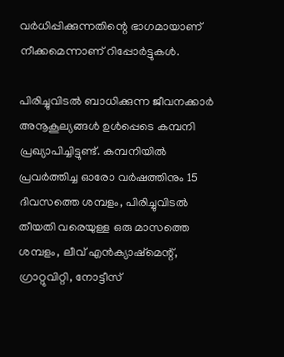വര്‍ധിപ്പിക്കുന്നതിന്റെ ഭാഗമായാണ് നീക്കമെന്നാണ് റിപ്പോര്‍ട്ടുകള്‍.

പിരിച്ചുവിടല്‍ ബാധിക്കുന്ന ജീവനക്കാര്‍ അനൂകൂല്യങ്ങള്‍ ഉള്‍പ്പെടെ കമ്പനി പ്രഖ്യാപിച്ചിട്ടുണ്ട്. കമ്പനിയില്‍ പ്രവര്‍ത്തിച്ച ഓരോ വര്‍ഷത്തിനും 15 ദിവസത്തെ ശമ്പളം, പിരിച്ചുവിടല്‍ തീയതി വരെയുള്ള ഒരു മാസത്തെ ശമ്പളം, ലീവ് എന്‍ക്യാഷ്‌മെന്റ്, ഗ്രാറ്റുവിറ്റി, നോട്ടീസ്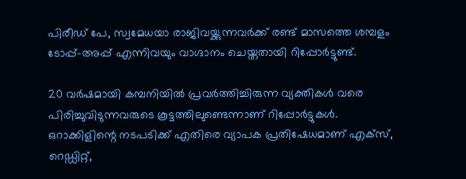പിരീഡ് പേ, സ്വമേധയാ രാജിവയ്ക്കുന്നവര്‍ക്ക് രണ്ട് മാസത്തെ ശമ്പളം ടോപ്പ്-അപ്പ് എന്നിവയും വാഗ്ദാനം ചെയ്തതായി റിപ്പോര്‍ട്ടുണ്ട്.

20 വര്‍ഷമായി കമ്പനിയില്‍ പ്രവര്‍ത്തിച്ചിരുന്ന വ്യക്തികള്‍ വരെ പിരിച്ചുവിടുന്നവരുടെ കൂട്ടത്തിലുണ്ടെന്നാണ് റിപ്പോര്‍ട്ടുകള്‍. ഒറാക്കിളിന്റെ നടപടിക്ക് എതിരെ വ്യാപക പ്രതിഷേധമാണ് എക്‌സ്, റെഡ്ഡിറ്റ്,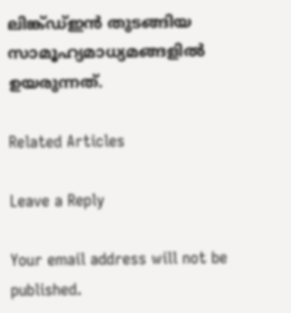ലിങ്ക്ഡ്ഇന്‍ തുടങ്ങിയ സാമൂഹ്യമാധ്യമങ്ങളില്‍ ഉയരുന്നത്.

Related Articles

Leave a Reply

Your email address will not be published.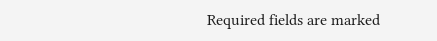Required fields are marked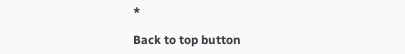*

Back to top button